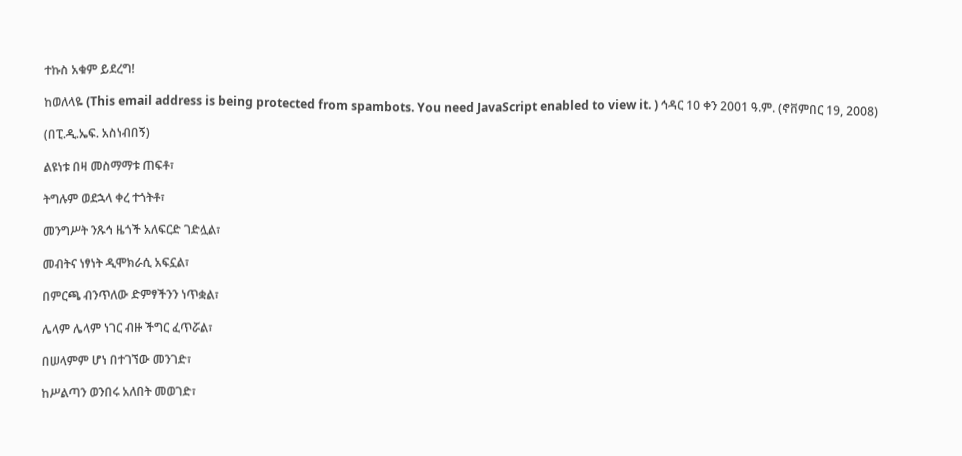ተኩስ አቁም ይደረግ!

ከወለላዬ (This email address is being protected from spambots. You need JavaScript enabled to view it. ) ኅዳር 10 ቀን 2001 ዓ.ም. (ኖቨምበር 19, 2008)

(በፒ.ዲ.ኤፍ. አስነብበኝ)

ልዩነቱ በዛ መስማማቱ ጠፍቶ፣

ትግሉም ወደኋላ ቀረ ተጎትቶ፣

መንግሥት ንጹኅ ዜጎች አለፍርድ ገድሏል፣

መብትና ነፃነት ዲሞክራሲ አፍኗል፣

በምርጫ ብንጥለው ድምፃችንን ነጥቋል፣

ሌላም ሌላም ነገር ብዙ ችግር ፈጥሯል፣

በሠላምም ሆነ በተገኘው መንገድ፣

ከሥልጣን ወንበሩ አለበት መወገድ፣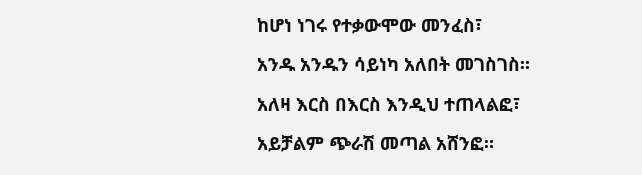ከሆነ ነገሩ የተቃውሞው መንፈስ፣

አንዱ አንዱን ሳይነካ አለበት መገስገስ።

አለዛ እርስ በእርስ እንዲህ ተጠላልፎ፣

አይቻልም ጭራሽ መጣል አሸንፎ።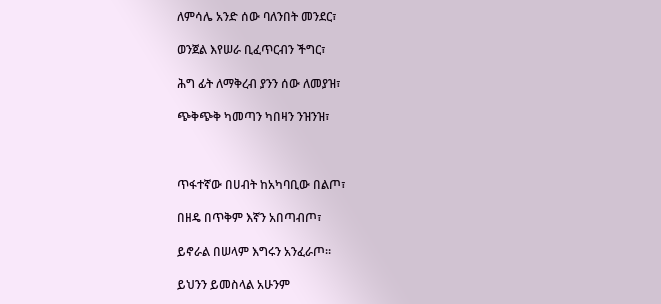ለምሳሌ አንድ ሰው ባለንበት መንደር፣

ወንጀል እየሠራ ቢፈጥርብን ችግር፣

ሕግ ፊት ለማቅረብ ያንን ሰው ለመያዝ፣

ጭቅጭቅ ካመጣን ካበዛን ንዝንዝ፣



ጥፋተኛው በሀብት ከአካባቢው በልጦ፣

በዘዴ በጥቅም እኛን አበጣብጦ፣

ይኖራል በሠላም እግሩን አንፈራጦ።

ይህንን ይመስላል አሁንም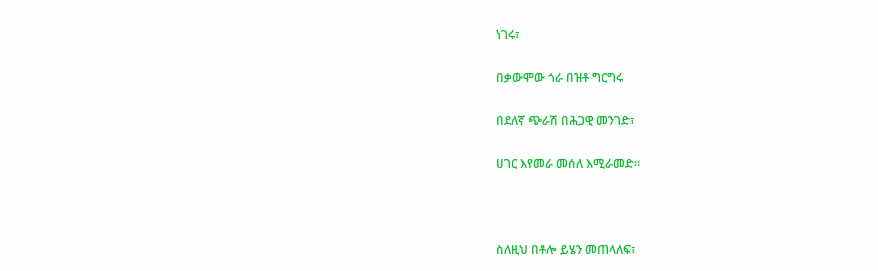ነገሩ፣

በቃውሞው ጎራ በዝቶ ግርግሩ

በደለኛ ጭራሽ በሕጋዊ መንገድ፣

ሀገር እየመራ መሰለ እሚራመድ።



ስለዚህ በቶሎ ይሄን መጠላለፍ፣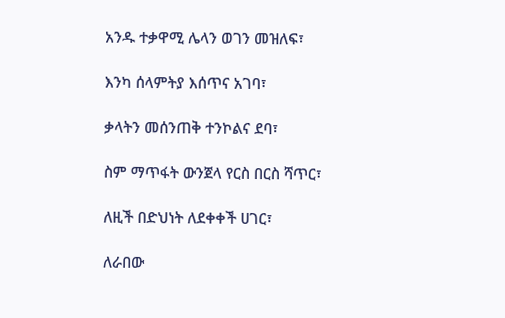አንዱ ተቃዋሚ ሌላን ወገን መዝለፍ፣

እንካ ሰላምትያ እሰጥና አገባ፣

ቃላትን መሰንጠቅ ተንኮልና ደባ፣

ስም ማጥፋት ውንጀላ የርስ በርስ ሻጥር፣

ለዚች በድህነት ለደቀቀች ሀገር፣

ለራበው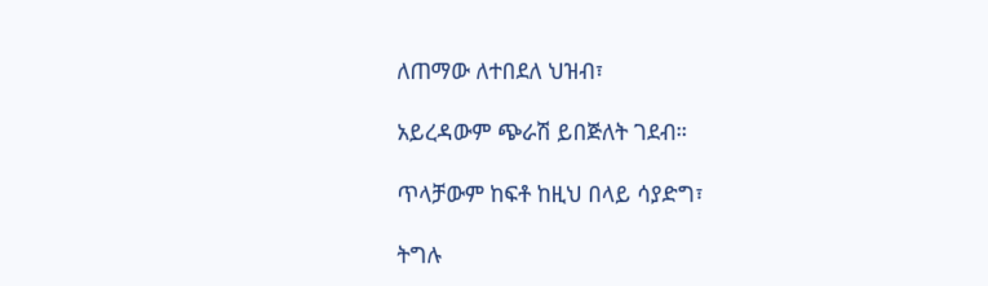ለጠማው ለተበደለ ህዝብ፣

አይረዳውም ጭራሽ ይበጅለት ገደብ።

ጥላቻውም ከፍቶ ከዚህ በላይ ሳያድግ፣

ትግሉ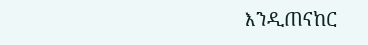እንዲጠናከር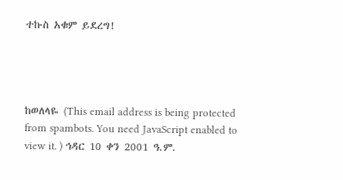ተኩስ አቁም ይደረግ!




ከወለላዬ (This email address is being protected from spambots. You need JavaScript enabled to view it. ) ኅዳር 10 ቀን 2001 ዓ.ም.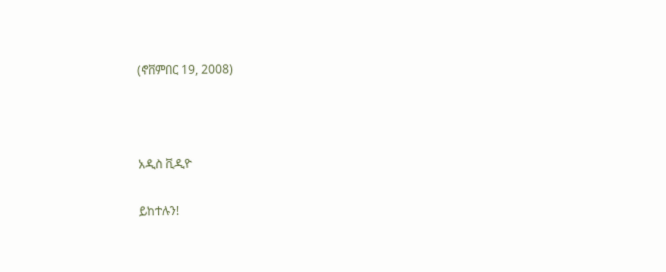(ኖቨምበር 19, 2008)



አዲስ ቪዲዮ

ይከተሉን!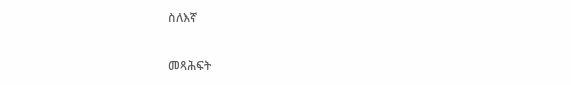ስለእኛ

መጻሕፍት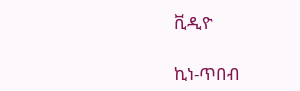ቪዲዮ

ኪነ-ጥበብ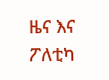ዜና እና ፖለቲካ